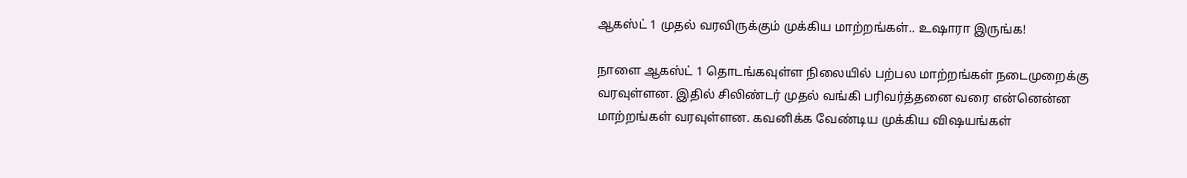ஆகஸ்ட் 1 முதல் வரவிருக்கும் முக்கிய மாற்றங்கள்.. உஷாரா இருங்க!

நாளை ஆகஸ்ட் 1 தொடங்கவுள்ள நிலையில் பற்பல மாற்றங்கள் நடைமுறைக்கு வரவுள்ளன. இதில் சிலிண்டர் முதல் வங்கி பரிவர்த்தனை வரை என்னென்ன மாற்றங்கள் வரவுள்ளன. கவனிக்க வேண்டிய முக்கிய விஷயங்கள்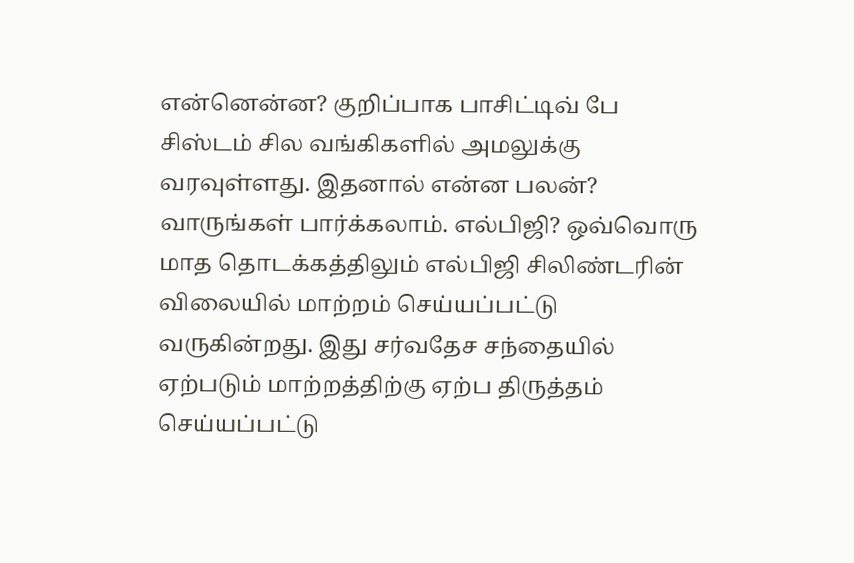என்னென்ன? குறிப்பாக பாசிட்டிவ் பே சிஸ்டம் சில வங்கிகளில் அமலுக்கு வரவுள்ளது. இதனால் என்ன பலன்? வாருங்கள் பார்க்கலாம். எல்பிஜி? ஒவ்வொரு மாத தொடக்கத்திலும் எல்பிஜி சிலிண்டரின் விலையில் மாற்றம் செய்யப்பட்டு வருகின்றது. இது சர்வதேச சந்தையில் ஏற்படும் மாற்றத்திற்கு ஏற்ப திருத்தம் செய்யப்பட்டு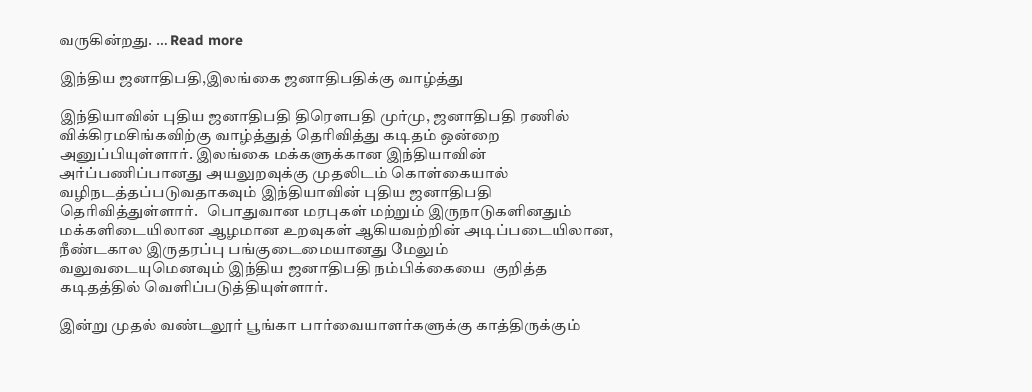வருகின்றது. … Read more

இந்திய ஜனாதிபதி,இலங்கை ஜனாதிபதிக்கு வாழ்த்து

இந்தியாவின் புதிய ஜனாதிபதி திரௌபதி முர்மு, ஜனாதிபதி ரணில் விக்கிரமசிங்கவிற்கு வாழ்த்துத் தெரிவித்து கடிதம் ஒன்றை அனுப்பியுள்ளார். இலங்கை மக்களுக்கான இந்தியாவின் அர்ப்பணிப்பானது அயலுறவுக்கு முதலிடம் கொள்கையால் வழிநடத்தப்படுவதாகவும் இந்தியாவின் புதிய ஜனாதிபதி  தெரிவித்துள்ளார்.   பொதுவான மரபுகள் மற்றும் இருநாடுகளினதும் மக்களிடையிலான ஆழமான உறவுகள் ஆகியவற்றின் அடிப்படையிலான, நீண்டகால இருதரப்பு பங்குடைமையானது மேலும் வலுவடையுமெனவும் இந்திய ஜனாதிபதி நம்பிக்கையை  குறித்த கடிதத்தில் வெளிப்படுத்தியுள்ளார்.

இன்று முதல் வண்டலூர் பூங்கா பார்வையாளர்களுக்கு காத்திருக்கும்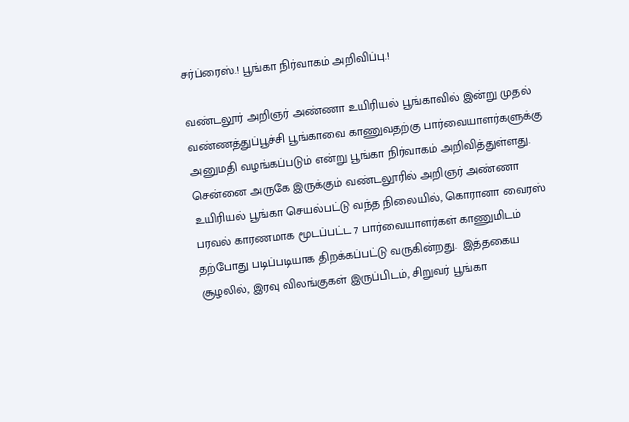சர்ப்ரைஸ்.! பூங்கா நிர்வாகம் அறிவிப்பு.!

வண்டலூர் அறிஞர் அண்ணா உயிரியல் பூங்காவில் இன்று முதல் வண்ணத்துப்பூச்சி பூங்காவை காணுவதற்கு பார்வையாளர்களுக்கு அனுமதி வழங்கப்படும் என்று பூங்கா நிர்வாகம் அறிவித்துள்ளது.  சென்னை அருகே இருக்கும் வண்டலூரில் அறிஞர் அண்ணா உயிரியல் பூங்கா செயல்பட்டு வந்த நிலையில், கொரானா வைரஸ் பரவல் காரணமாக மூடப்பட்ட 7 பார்வையாளர்கள் காணுமிடம் தற்போது படிப்படியாக திறக்கப்பட்டு வருகின்றது.  இத்தகைய சூழலில், இரவு விலங்குகள் இருப்பிடம், சிறுவர் பூங்கா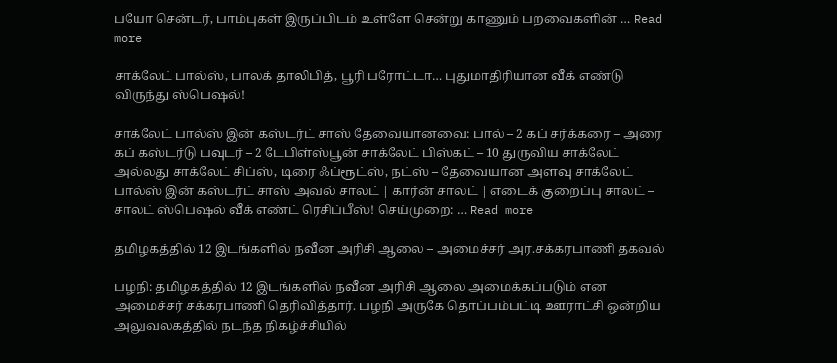பயோ சென்டர், பாம்புகள் இருப்பிடம் உள்ளே சென்று காணும் பறவைகளின் … Read more

சாக்லேட் பால்ஸ், பாலக் தாலிபித், பூரி பரோட்டா… புதுமாதிரியான வீக் எண்டு விருந்து ஸ்பெஷல்!

சாக்லேட் பால்ஸ் இன் கஸ்டர்ட் சாஸ் தேவையானவை: பால் – 2 கப் சர்க்கரை – அரை கப் கஸ்டர்டு பவுடர் – 2 டேபிள்ஸ்பூன் சாக்லேட் பிஸ்கட் – 10 துருவிய சாக்லேட் அல்லது சாக்லேட் சிப்ஸ், டிரை ஃப்ரூட்ஸ், நட்ஸ் – தேவையான அளவு சாக்லேட் பால்ஸ் இன் கஸ்டர்ட் சாஸ் அவல் சாலட் | கார்ன் சாலட் | எடைக் குறைப்பு சாலட் – சாலட் ஸ்பெஷல் வீக் எண்ட் ரெசிப்பீஸ்! செய்முறை: … Read more

தமிழகத்தில் 12 இடங்களில் நவீன அரிசி ஆலை – அமைச்சர் அர.சக்கரபாணி தகவல்

பழநி: தமிழகத்தில் 12 இடங்களில் நவீன அரிசி ஆலை அமைக்கப்படும் என அமைச்சர் சக்கரபாணி தெரிவித்தார். பழநி அருகே தொப்பம்பட்டி ஊராட்சி ஒன்றிய அலுவலகத்தில் நடந்த நிகழ்ச்சியில்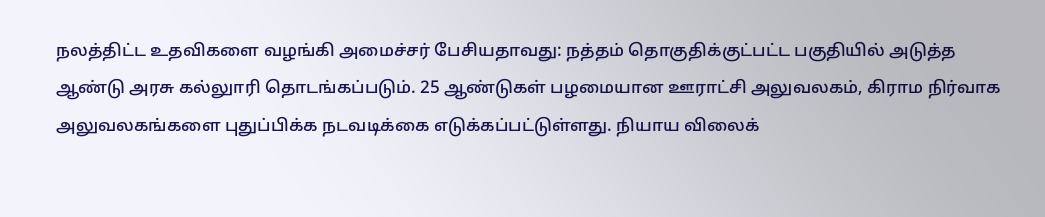நலத்திட்ட உதவிகளை வழங்கி அமைச்சர் பேசியதாவது: நத்தம் தொகுதிக்குட்பட்ட பகுதியில் அடுத்த ஆண்டு அரசு கல்லுாரி தொடங்கப்படும். 25 ஆண்டுகள் பழமையான ஊராட்சி அலுவலகம், கிராம நிர்வாக அலுவலகங்களை புதுப்பிக்க நடவடிக்கை எடுக்கப்பட்டுள்ளது. நியாய விலைக்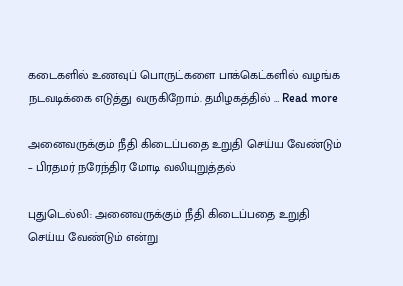கடைகளில் உணவுப் பொருட்களை பாக்கெட்களில் வழங்க நடவடிக்கை எடுத்து வருகிறோம். தமிழகத்தில் … Read more

அனைவருக்கும் நீதி கிடைப்பதை உறுதி செய்ய வேண்டும் – பிரதமர் நரேந்திர மோடி வலியுறுத்தல்

புதுடெல்லி: அனைவருக்கும் நீதி கிடைப்பதை உறுதி செய்ய வேண்டும் என்று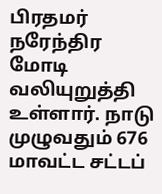பிரதமர் நரேந்திர மோடி வலியுறுத்தி உள்ளார். நாடு முழுவதும் 676 மாவட்ட சட்டப்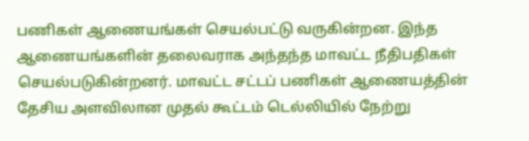பணிகள் ஆணையங்கள் செயல்பட்டு வருகின்றன. இந்த ஆணையங்களின் தலைவராக அந்தந்த மாவட்ட நீதிபதிகள் செயல்படுகின்றனர். மாவட்ட சட்டப் பணிகள் ஆணையத்தின் தேசிய அளவிலான முதல் கூட்டம் டெல்லியில் நேற்று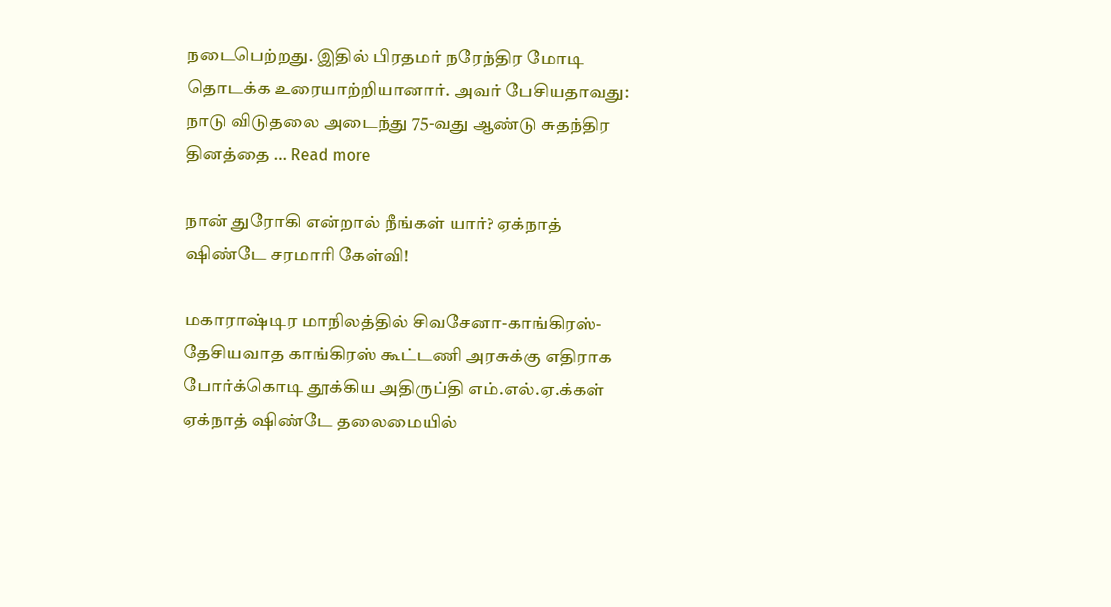நடைபெற்றது. இதில் பிரதமர் நரேந்திர மோடி தொடக்க உரையாற்றியானார். அவர் பேசியதாவது: நாடு விடுதலை அடைந்து 75-வது ஆண்டு சுதந்திர தினத்தை … Read more

நான் துரோகி என்றால் நீங்கள் யார்? ஏக்நாத் ஷிண்டே சரமாரி கேள்வி!

மகாராஷ்டிர மாநிலத்தில் சிவசேனா-காங்கிரஸ்-தேசியவாத காங்கிரஸ் கூட்டணி அரசுக்கு எதிராக போர்க்கொடி தூக்கிய அதிருப்தி எம்.எல்.ஏ.க்கள் ஏக்நாத் ஷிண்டே தலைமையில்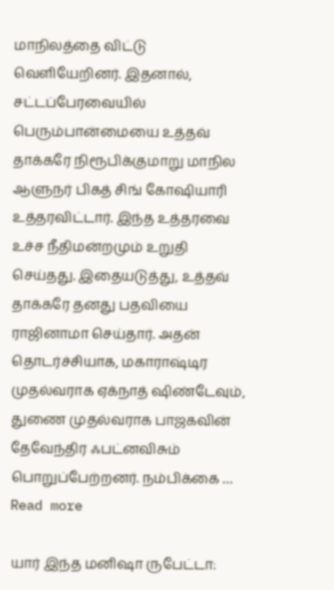மாநிலத்தை விட்டு வெளியேறினர். இதனால், சட்டப்பேரவையில் பெரும்பான்மையை உத்தவ் தாக்கரே நிரூபிக்குமாறு மாநில ஆளுநர் பிகத் சிங் கோஷியாரி உத்தரவிட்டார். இந்த உத்தரவை உச்ச நீதிமன்றமும் உறுதி செய்தது. இதையடுத்து, உத்தவ் தாக்கரே தனது பதவியை ராஜினாமா செய்தார். அதன் தொடர்ச்சியாக, மகாராஷ்டிர முதல்வராக ஏக்நாத் ஷிண்டேவும், துணை முதல்வராக பாஜகவின் தேவேந்திர ஃபட்னவிசும் பொறுப்பேற்றனர். நம்பிக்கை … Read more

யார் இந்த மனிஷா ருபேட்டா: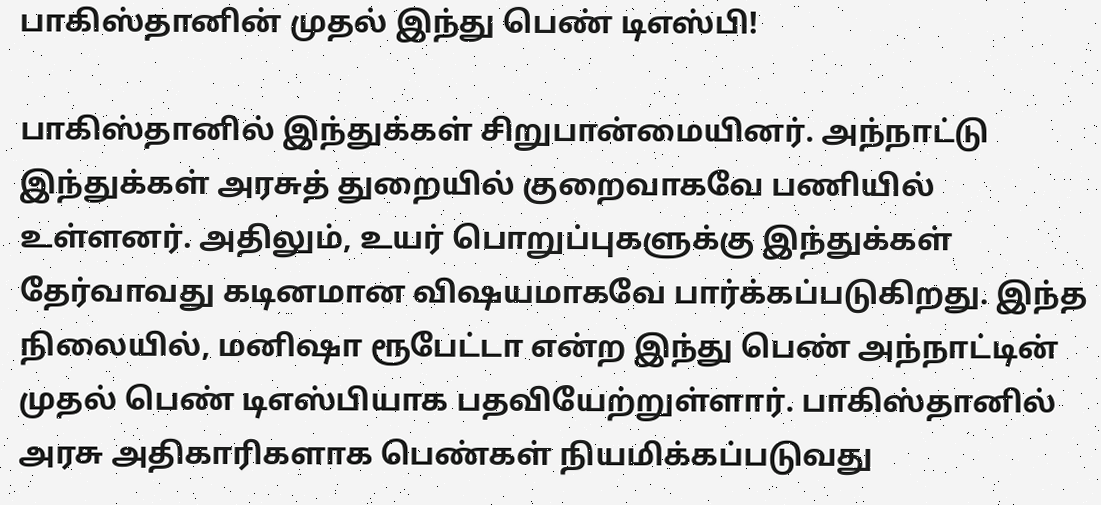பாகிஸ்தானின் முதல் இந்து பெண் டிஎஸ்பி!

பாகிஸ்தானில் இந்துக்கள் சிறுபான்மையினர். அந்நாட்டு இந்துக்கள் அரசுத் துறையில் குறைவாகவே பணியில் உள்ளனர். அதிலும், உயர் பொறுப்புகளுக்கு இந்துக்கள் தேர்வாவது கடினமான விஷயமாகவே பார்க்கப்படுகிறது. இந்த நிலையில், மனிஷா ரூபேட்டா என்ற இந்து பெண் அந்நாட்டின் முதல் பெண் டிஎஸ்பியாக பதவியேற்றுள்ளார். பாகிஸ்தானில் அரசு அதிகாரிகளாக பெண்கள் நியமிக்கப்படுவது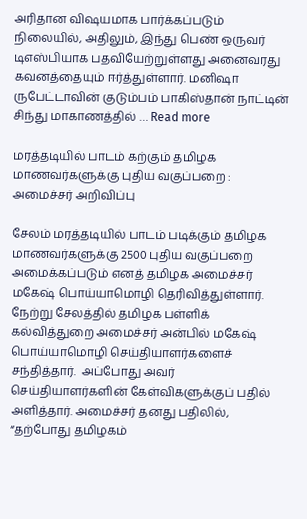அரிதான விஷயமாக பார்க்கப்படும் நிலையில், அதிலும், இந்து பெண் ஒருவர் டிஎஸ்பியாக பதவியேற்றுள்ளது அனைவரது கவனத்தையும் ஈர்த்துள்ளார். மனிஷா ருபேட்டாவின் குடும்பம் பாகிஸ்தான் நாட்டின் சிந்து மாகாணத்தில் … Read more

மரத்தடியில் பாடம் கற்கும் தமிழக மாணவர்களுக்கு புதிய வகுப்பறை : அமைச்சர் அறிவிப்பு

சேலம் மரத்தடியில் பாடம் படிக்கும் தமிழக மாணவர்களுக்கு 2500 புதிய வகுப்பறை அமைக்கப்படும் எனத் தமிழக அமைச்சர் மகேஷ் பொய்யாமொழி தெரிவித்துள்ளார். நேற்று சேலத்தில் தமிழக பள்ளிக் கல்வித்துறை அமைச்சர் அன்பில் மகேஷ் பொய்யாமொழி செய்தியாளர்களைச் சந்தித்தார்.  அப்போது அவர் செய்தியாளர்களின் கேள்விகளுக்குப் பதில் அளித்தார். அமைச்சர் தனது பதிலில், “தற்போது தமிழகம்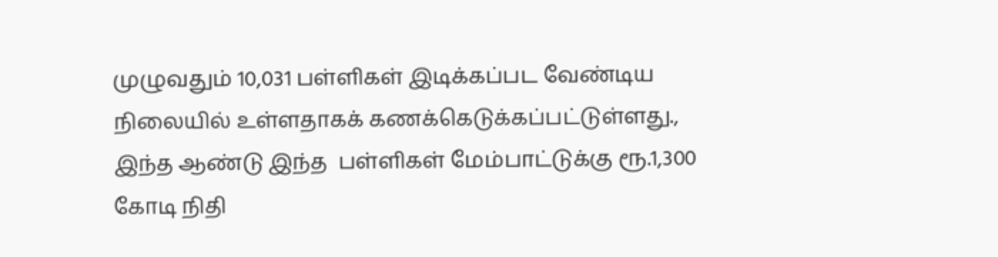முழுவதும் 10,031 பள்ளிகள் இடிக்கப்பட வேண்டிய நிலையில் உள்ளதாகக் கணக்கெடுக்கப்பட்டுள்ளது., இந்த ஆண்டு இந்த  பள்ளிகள் மேம்பாட்டுக்கு ரூ.1,300 கோடி நிதி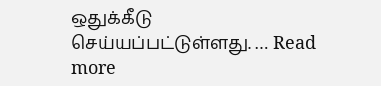ஒதுக்கீடு செய்யப்பட்டுள்ளது. … Read more